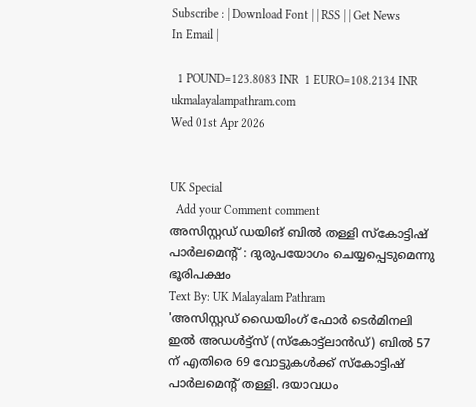Subscribe : | Download Font | | RSS | | Get News In Email |

  1 POUND=123.8083 INR  1 EURO=108.2134 INR
ukmalayalampathram.com
Wed 01st Apr 2026


UK Special
  Add your Comment comment
അസിസ്റ്റഡ് ഡയിങ് ബില്‍ തള്ളി സ്‌കോട്ടിഷ് പാര്‍ലമെന്റ് : ദുരുപയോഗം ചെയ്യപ്പെടുമെന്നു ഭൂരിപക്ഷം
Text By: UK Malayalam Pathram
'അസിസ്റ്റഡ് ഡൈയിംഗ് ഫോര്‍ ടെര്‍മിനലി ഇല്‍ അഡള്‍ട്ട്സ് (സ്‌കോട്ട്ലാന്‍ഡ്) ബില്‍ 57 ന് എതിരെ 69 വോട്ടുകള്‍ക്ക് സ്‌കോട്ടിഷ് പാര്‍ലമെന്റ് തള്ളി. ദയാവധം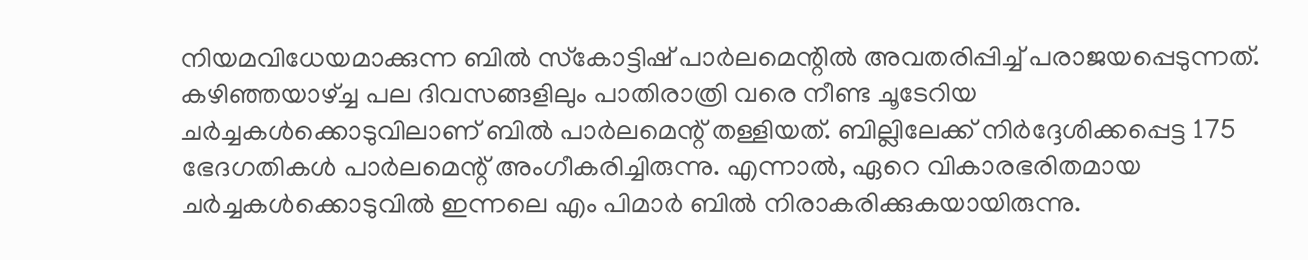നിയമവിധേയമാക്കുന്ന ബില്‍ സ്‌കോട്ടിഷ് പാര്‍ലമെന്റില്‍ അവതരിപ്പിച്ച് പരാജയപ്പെടുന്നത്. കഴിഞ്ഞയാഴ്ച്ച പല ദിവസങ്ങളിലും പാതിരാത്രി വരെ നീണ്ട ചൂടേറിയ ചര്‍ച്ചകള്‍ക്കൊടുവിലാണ് ബില്‍ പാര്‍ലമെന്റ് തള്ളിയത്. ബില്ലിലേക്ക് നിര്‍ദ്ദേശിക്കപ്പെട്ട 175 ഭേദഗതികള്‍ പാര്‍ലമെന്റ് അംഗീകരിച്ചിരുന്നു. എന്നാല്‍, ഏറെ വികാരഭരിതമായ ചര്‍ച്ചകള്‍ക്കൊടുവില്‍ ഇന്നലെ എം പിമാര്‍ ബില്‍ നിരാകരിക്കുകയായിരുന്നു.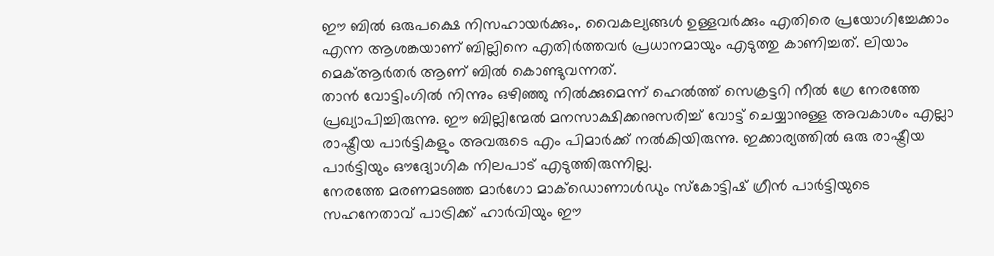ഈ ബില്‍ ഒരുപക്ഷെ നിസഹായര്‍ക്കും,. വൈകല്യങ്ങള്‍ ഉള്ളവര്‍ക്കും എതിരെ പ്രയോഗിച്ചേക്കാം എന്ന ആശങ്കയാണ് ബില്ലിനെ എതിര്‍ത്തവര്‍ പ്രധാനമായും എടുത്തു കാണിച്ചത്. ലിയാം മെക്ആര്‍തര്‍ ആണ് ബില്‍ കൊണ്ടുവന്നത്.
താന്‍ വോട്ടിംഗില്‍ നിന്നും ഒഴിഞ്ഞു നില്‍ക്കുമെന്ന് ഹെല്‍ത്ത് സെക്രട്ടറി നീല്‍ ഗ്രേ നേരത്തേ പ്രഖ്യാപിച്ചിരുന്നു. ഈ ബില്ലിന്മേല്‍ മനസാക്ഷിക്കനുസരിച്ച് വോട്ട് ചെയ്യാനുള്ള അവകാശം എല്ലാ രാഷ്ട്രീയ പാര്‍ട്ടികളും അവരുടെ എം പിമാര്‍ക്ക് നല്‍കിയിരുന്നു. ഇക്കാര്യത്തില്‍ ഒരു രാഷ്ട്രീയ പാര്‍ട്ടിയും ഔദ്യോഗിക നിലപാട് എടുത്തിരുന്നില്ല.
നേരത്തേ മരണമടഞ്ഞ മാര്‍ഗോ മാക്ഡൊണാള്‍ഡും സ്‌കോട്ടിഷ് ഗ്രീന്‍ പാര്‍ട്ടിയുടെ സഹനേതാവ് പാട്രിക്ക് ഹാര്‍വിയും ഈ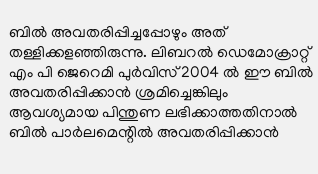ബില്‍ അവതരിപ്പിച്ചപ്പോഴും അത് തള്ളിക്കളഞ്ഞിരുന്നു. ലിബറല്‍ ഡെമോക്രാറ്റ് എം പി ജെറെമി പുര്‍വിസ് 2004 ല്‍ ഈ ബില്‍ അവതരിപ്പിക്കാന്‍ ശ്രമിച്ചെങ്കിലും ആവശ്യമായ പിന്തുണ ലഭിക്കാത്തതിനാല്‍ ബില്‍ പാര്‍ലമെന്റില്‍ അവതരിപ്പിക്കാന്‍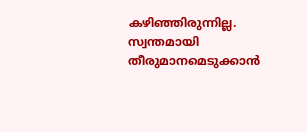കഴിഞ്ഞിരുന്നില്ല. സ്വന്തമായി തീരുമാനമെടുക്കാന്‍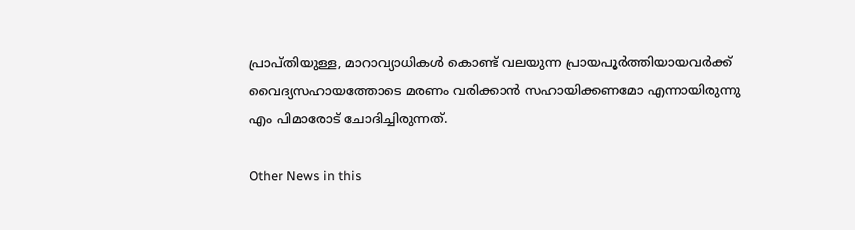പ്രാപ്തിയുള്ള, മാറാവ്യാധികള്‍ കൊണ്ട് വലയുന്ന പ്രായപൂര്‍ത്തിയായവര്‍ക്ക് വൈദ്യസഹായത്തോടെ മരണം വരിക്കാന്‍ സഹായിക്കണമോ എന്നായിരുന്നു എം പിമാരോട് ചോദിച്ചിരുന്നത്.

Other News in this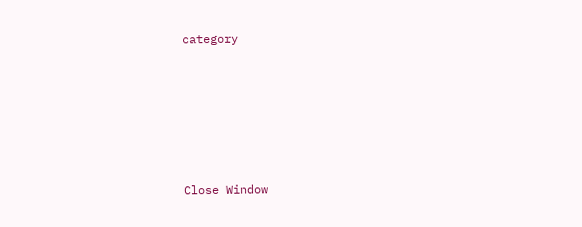category








Close Window